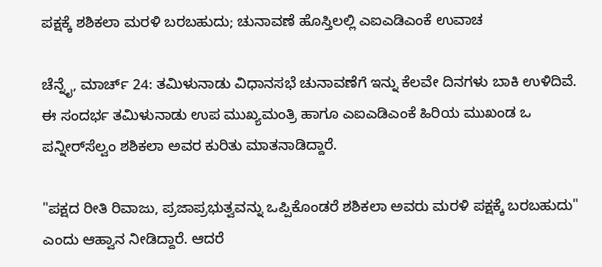ಪಕ್ಷಕ್ಕೆ ಶಶಿಕಲಾ ಮರಳಿ ಬರಬಹುದು; ಚುನಾವಣೆ ಹೊಸ್ತಿಲಲ್ಲಿ ಎಐಎಡಿಎಂಕೆ ಉವಾಚ

ಚೆನ್ನೈ, ಮಾರ್ಚ್ 24: ತಮಿಳುನಾಡು ವಿಧಾನಸಭೆ ಚುನಾವಣೆಗೆ ಇನ್ನು ಕೆಲವೇ ದಿನಗಳು ಬಾಕಿ ಉಳಿದಿವೆ. ಈ ಸಂದರ್ಭ ತಮಿಳುನಾಡು ಉಪ ಮುಖ್ಯಮಂತ್ರಿ ಹಾಗೂ ಎಐಎಡಿಎಂಕೆ ಹಿರಿಯ ಮುಖಂಡ ಒ ಪನ್ನೀರ್‌ಸೆಲ್ವಂ ಶಶಿಕಲಾ ಅವರ ಕುರಿತು ಮಾತನಾಡಿದ್ದಾರೆ.

"ಪಕ್ಷದ ರೀತಿ ರಿವಾಜು, ಪ್ರಜಾಪ್ರಭುತ್ವವನ್ನು ಒಪ್ಪಿಕೊಂಡರೆ ಶಶಿಕಲಾ ಅವರು ಮರಳಿ ಪಕ್ಷಕ್ಕೆ ಬರಬಹುದು" ಎಂದು ಆಹ್ವಾನ ನೀಡಿದ್ದಾರೆ. ಆದರೆ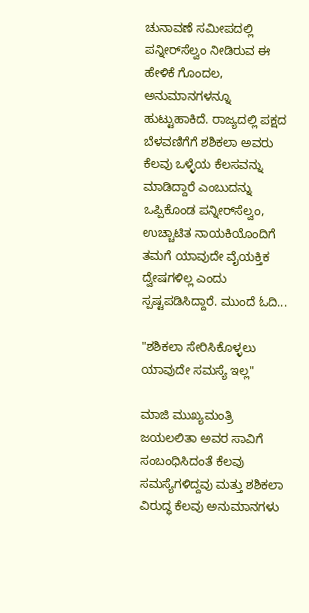ಚುನಾವಣೆ ಸಮೀಪದಲ್ಲಿ ಪನ್ನೀರ್‌ಸೆಲ್ವಂ ನೀಡಿರುವ ಈ ಹೇಳಿಕೆ ಗೊಂದಲ, ಅನುಮಾನಗಳನ್ನೂ ಹುಟ್ಟುಹಾಕಿದೆ. ರಾಜ್ಯದಲ್ಲಿ ಪಕ್ಷದ ಬೆಳವಣಿಗೆಗೆ ಶಶಿಕಲಾ ಅವರು ಕೆಲವು ಒಳ್ಳೆಯ ಕೆಲಸವನ್ನು ಮಾಡಿದ್ದಾರೆ ಎಂಬುದನ್ನು ಒಪ್ಪಿಕೊಂಡ ಪನ್ನೀರ್‌ಸೆಲ್ವಂ, ಉಚ್ಚಾಟಿತ ನಾಯಕಿಯೊಂದಿಗೆ ತಮಗೆ ಯಾವುದೇ ವೈಯಕ್ತಿಕ ದ್ವೇಷಗಳಿಲ್ಲ ಎಂದು ಸ್ಪಷ್ಟಪಡಿಸಿದ್ದಾರೆ. ಮುಂದೆ ಓದಿ...

"ಶಶಿಕಲಾ ಸೇರಿಸಿಕೊಳ್ಳಲು ಯಾವುದೇ ಸಮಸ್ಯೆ ಇಲ್ಲ"

ಮಾಜಿ ಮುಖ್ಯಮಂತ್ರಿ ಜಯಲಲಿತಾ ಅವರ ಸಾವಿಗೆ ಸಂಬಂಧಿಸಿದಂತೆ ಕೆಲವು ಸಮಸ್ಯೆಗಳಿದ್ದವು ಮತ್ತು ಶಶಿಕಲಾ ವಿರುದ್ಧ ಕೆಲವು ಅನುಮಾನಗಳು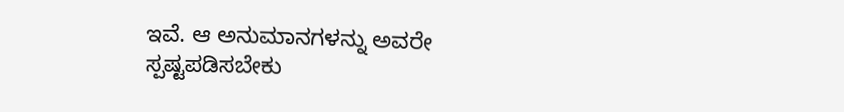ಇವೆ. ಆ ಅನುಮಾನಗಳನ್ನು ಅವರೇ ಸ್ಪಷ್ಟಪಡಿಸಬೇಕು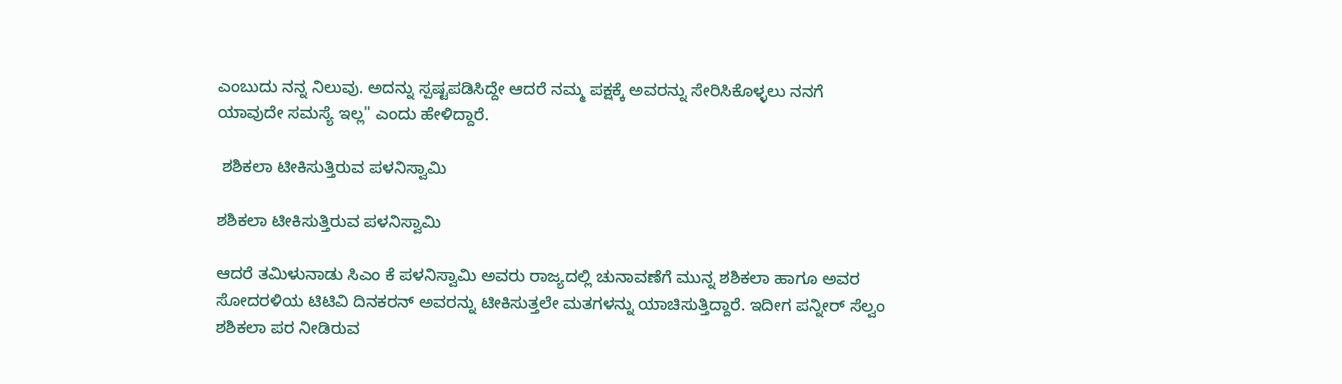ಎಂಬುದು ನನ್ನ ನಿಲುವು. ಅದನ್ನು ಸ್ಪಷ್ಟಪಡಿಸಿದ್ದೇ ಆದರೆ ನಮ್ಮ ಪಕ್ಷಕ್ಕೆ ಅವರನ್ನು ಸೇರಿಸಿಕೊಳ್ಳಲು ನನಗೆ ಯಾವುದೇ ಸಮಸ್ಯೆ ಇಲ್ಲ" ಎಂದು ಹೇಳಿದ್ದಾರೆ.

 ಶಶಿಕಲಾ ಟೀಕಿಸುತ್ತಿರುವ ಪಳನಿಸ್ವಾಮಿ

ಶಶಿಕಲಾ ಟೀಕಿಸುತ್ತಿರುವ ಪಳನಿಸ್ವಾಮಿ

ಆದರೆ ತಮಿಳುನಾಡು ಸಿಎಂ ಕೆ ಪಳನಿಸ್ವಾಮಿ ಅವರು ರಾಜ್ಯದಲ್ಲಿ ಚುನಾವಣೆಗೆ ಮುನ್ನ ಶಶಿಕಲಾ ಹಾಗೂ ಅವರ ಸೋದರಳಿಯ ಟಿಟಿವಿ ದಿನಕರನ್ ಅವರನ್ನು ಟೀಕಿಸುತ್ತಲೇ ಮತಗಳನ್ನು ಯಾಚಿಸುತ್ತಿದ್ದಾರೆ. ಇದೀಗ ಪನ್ನೀರ್ ಸೆಲ್ವಂ ಶಶಿಕಲಾ ಪರ ನೀಡಿರುವ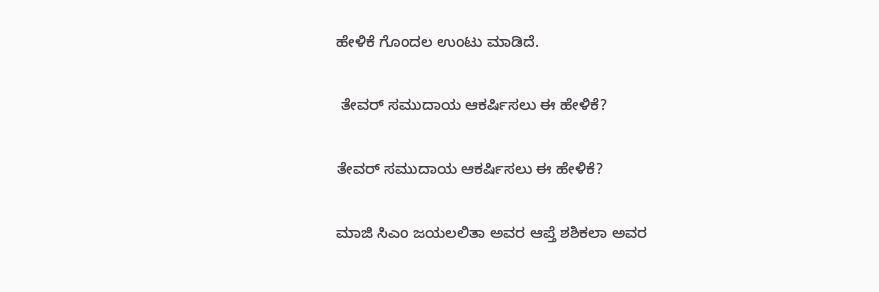ಹೇಳಿಕೆ ಗೊಂದಲ ಉಂಟು ಮಾಡಿದೆ.

 ತೇವರ್ ಸಮುದಾಯ ಆಕರ್ಷಿಸಲು ಈ ಹೇಳಿಕೆ?

ತೇವರ್ ಸಮುದಾಯ ಆಕರ್ಷಿಸಲು ಈ ಹೇಳಿಕೆ?

ಮಾಜಿ ಸಿಎಂ ಜಯಲಲಿತಾ ಅವರ ಆಪ್ತೆ ಶಶಿಕಲಾ ಅವರ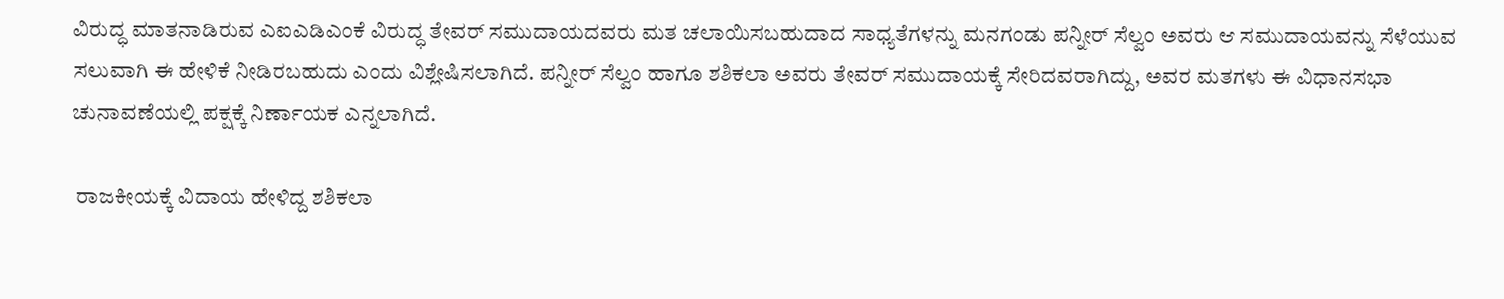ವಿರುದ್ಧ ಮಾತನಾಡಿರುವ ಎಐಎಡಿಎಂಕೆ ವಿರುದ್ಧ ತೇವರ್ ಸಮುದಾಯದವರು ಮತ ಚಲಾಯಿಸಬಹುದಾದ ಸಾಧ್ಯತೆಗಳನ್ನು ಮನಗಂಡು ಪನ್ನೀರ್ ಸೆಲ್ವಂ ಅವರು ಆ ಸಮುದಾಯವನ್ನು ಸೆಳೆಯುವ ಸಲುವಾಗಿ ಈ ಹೇಳಿಕೆ ನೀಡಿರಬಹುದು ಎಂದು ವಿಶ್ಲೇಷಿಸಲಾಗಿದೆ. ಪನ್ನೀರ್ ಸೆಲ್ವಂ ಹಾಗೂ ಶಶಿಕಲಾ ಅವರು ತೇವರ್ ಸಮುದಾಯಕ್ಕೆ ಸೇರಿದವರಾಗಿದ್ದು, ಅವರ ಮತಗಳು ಈ ವಿಧಾನಸಭಾ ಚುನಾವಣೆಯಲ್ಲಿ ಪಕ್ಷಕ್ಕೆ ನಿರ್ಣಾಯಕ ಎನ್ನಲಾಗಿದೆ.

 ರಾಜಕೀಯಕ್ಕೆ ವಿದಾಯ ಹೇಳಿದ್ದ ಶಶಿಕಲಾ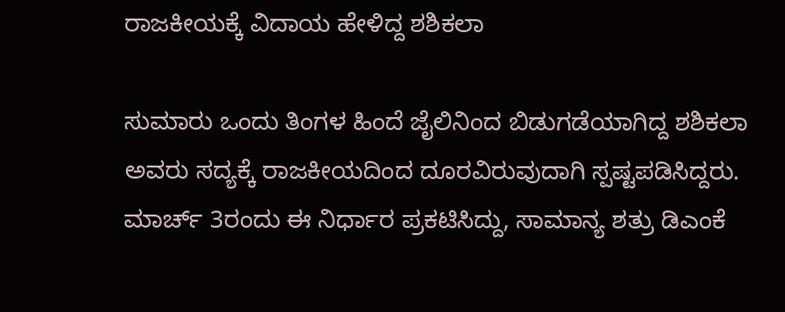ರಾಜಕೀಯಕ್ಕೆ ವಿದಾಯ ಹೇಳಿದ್ದ ಶಶಿಕಲಾ

ಸುಮಾರು ಒಂದು ತಿಂಗಳ ಹಿಂದೆ ಜೈಲಿನಿಂದ ಬಿಡುಗಡೆಯಾಗಿದ್ದ ಶಶಿಕಲಾ ಅವರು ಸದ್ಯಕ್ಕೆ ರಾಜಕೀಯದಿಂದ ದೂರವಿರುವುದಾಗಿ ಸ್ಪಷ್ಟಪಡಿಸಿದ್ದರು. ಮಾರ್ಚ್ 3ರಂದು ಈ ನಿರ್ಧಾರ ಪ್ರಕಟಿಸಿದ್ದು, ಸಾಮಾನ್ಯ ಶತ್ರು ಡಿಎಂಕೆ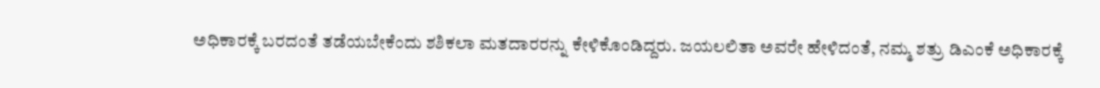ಅಧಿಕಾರಕ್ಕೆ ಬರದಂತೆ ತಡೆಯಬೇಕೆಂದು ಶಶಿಕಲಾ ಮತದಾರರನ್ನು ಕೇಳಿಕೊಂಡಿದ್ದರು. ಜಯಲಲಿತಾ ಅವರೇ ಹೇಳಿದಂತೆ, ನಮ್ಮ ಶತ್ರು ಡಿಎಂಕೆ ಅಧಿಕಾರಕ್ಕೆ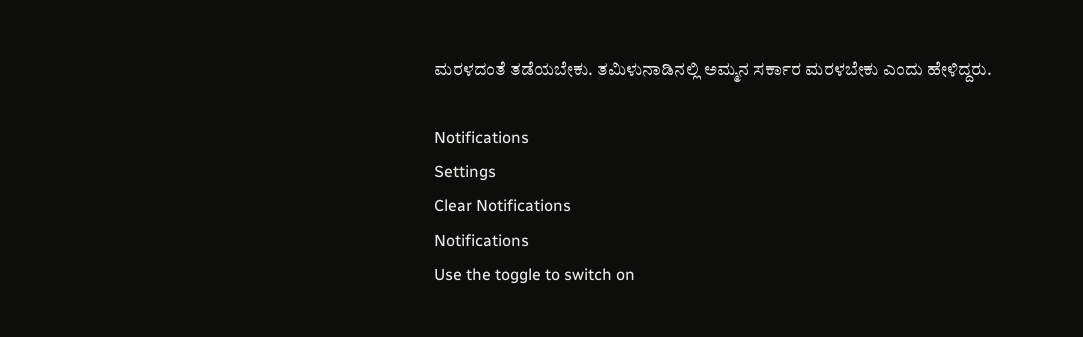ಮರಳದಂತೆ ತಡೆಯಬೇಕು. ತಮಿಳುನಾಡಿನಲ್ಲಿ ಅಮ್ಮನ ಸರ್ಕಾರ ಮರಳಬೇಕು ಎಂದು ಹೇಳಿದ್ದರು.

Notifications
Settings
Clear Notifications
Notifications
Use the toggle to switch on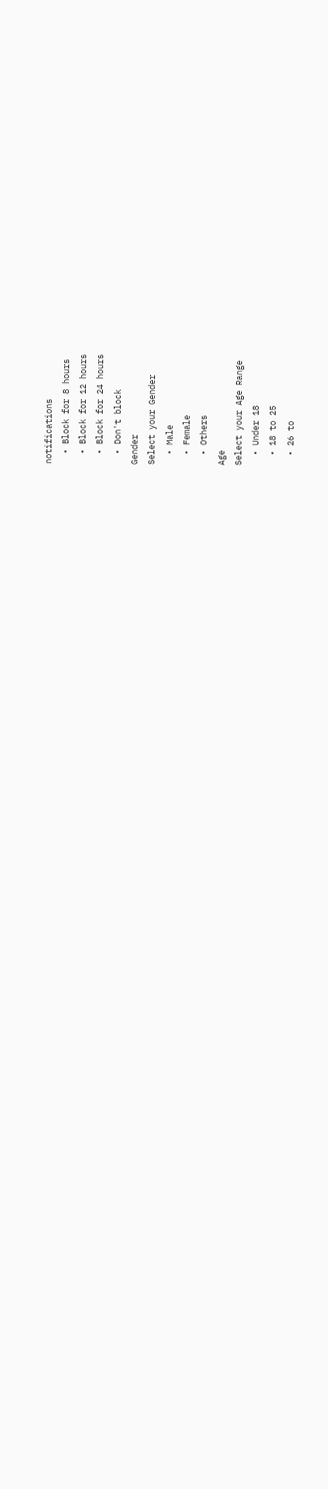notifications
  • Block for 8 hours
  • Block for 12 hours
  • Block for 24 hours
  • Don't block
Gender
Select your Gender
  • Male
  • Female
  • Others
Age
Select your Age Range
  • Under 18
  • 18 to 25
  • 26 to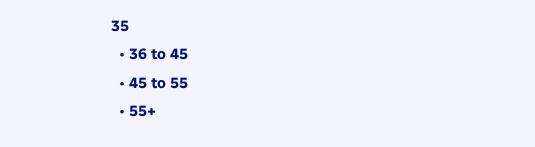35
  • 36 to 45
  • 45 to 55
  • 55+